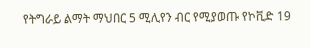የትግራይ ልማት ማህበር 5 ሚሊየን ብር የሚያወጡ የኮቪድ 19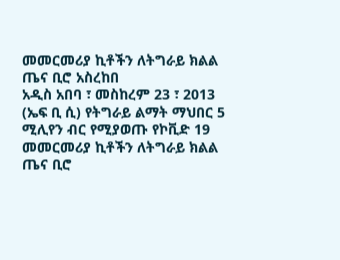መመርመሪያ ኪቶችን ለትግራይ ክልል ጤና ቢሮ አስረከበ
አዲስ አበባ ፣ መስከረም 23 ፣ 2013 (ኤፍ ቢ ሲ) የትግራይ ልማት ማህበር 5 ሚሊየን ብር የሚያወጡ የኮቪድ 19 መመርመሪያ ኪቶችን ለትግራይ ክልል ጤና ቢሮ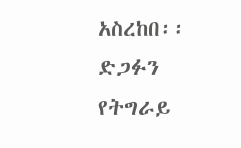አስረከበ፡፡
ድጋፉን የትግራይ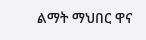ልማት ማህበር ዋና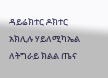ዳይሬክተር ዶክተር አክሊሉ ሃይለሚካኤል ለትግራይ ክልል ጤና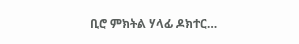ቢሮ ምክትል ሃላፊ ዶክተር…